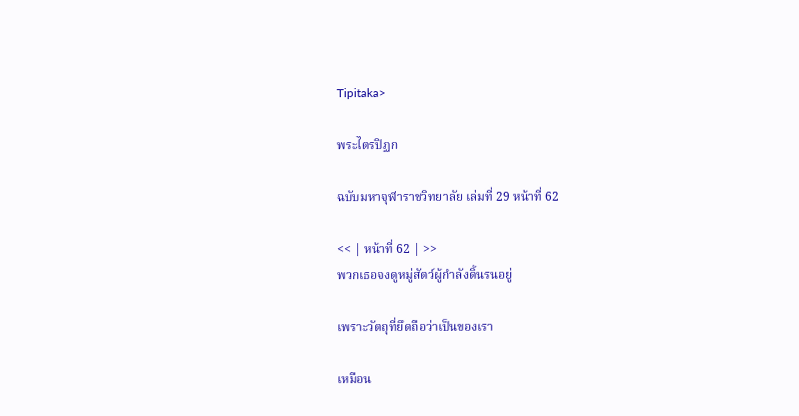Tipitaka>

พระไตรปิฏก

ฉบับมหาจุฬาราชวิทยาลัย เล่มที่ 29 หน้าที่ 62

<< | หน้าที่ 62 | >>
พวกเธอจงดูหมู่สัตว์ผู้กำลังดิ้นรนอยู่

เพราะวัตถุที่ยึดถือว่าเป็นของเรา

เหมือน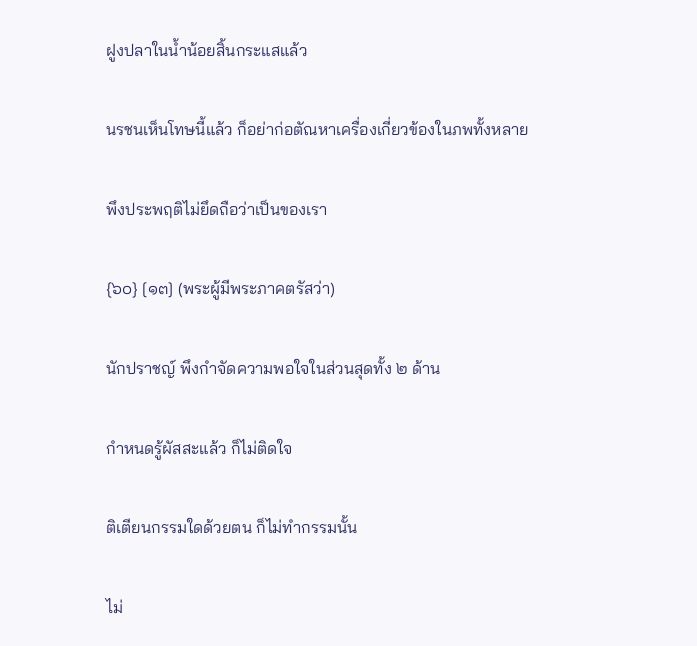ฝูงปลาในน้ำน้อยสิ้นกระแสแล้ว

นรชนเห็นโทษนี้แล้ว ก็อย่าก่อตัณหาเครื่องเกี่ยวข้องในภพทั้งหลาย

พึงประพฤติไม่ยึดถือว่าเป็นของเรา

{๖๐} [๑๓] (พระผู้มีพระภาคตรัสว่า)

นักปราชญ์ พึงกำจัดความพอใจในส่วนสุดทั้ง ๒ ด้าน

กำหนดรู้ผัสสะแล้ว ก็ไม่ติดใจ

ติเตียนกรรมใดด้วยตน ก็ไม่ทำกรรมนั้น

ไม่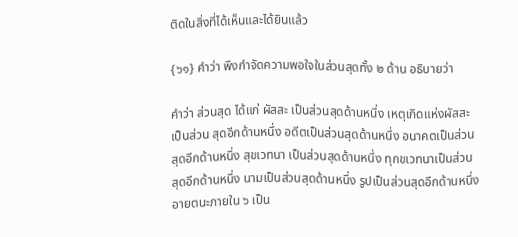ติดในสิ่งที่ได้เห็นและได้ยินแล้ว

{๖๑} คำว่า พึงกำจัดความพอใจในส่วนสุดทั้ง ๒ ด้าน อธิบายว่า

คำว่า ส่วนสุด ได้แก่ ผัสสะ เป็นส่วนสุดด้านหนึ่ง เหตุเกิดแห่งผัสสะเป็นส่วน สุดอีกด้านหนึ่ง อดีตเป็นส่วนสุดด้านหนึ่ง อนาคตเป็นส่วนสุดอีกด้านหนึ่ง สุขเวทนา เป็นส่วนสุดด้านหนึ่ง ทุกขเวทนาเป็นส่วนสุดอีกด้านหนึ่ง นามเป็นส่วนสุดด้านหนึ่ง รูปเป็นส่วนสุดอีกด้านหนึ่ง อายตนะภายใน ๖ เป็น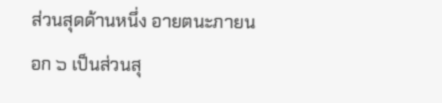ส่วนสุดด้านหนึ่ง อายตนะภายนอก ๖ เป็นส่วนสุ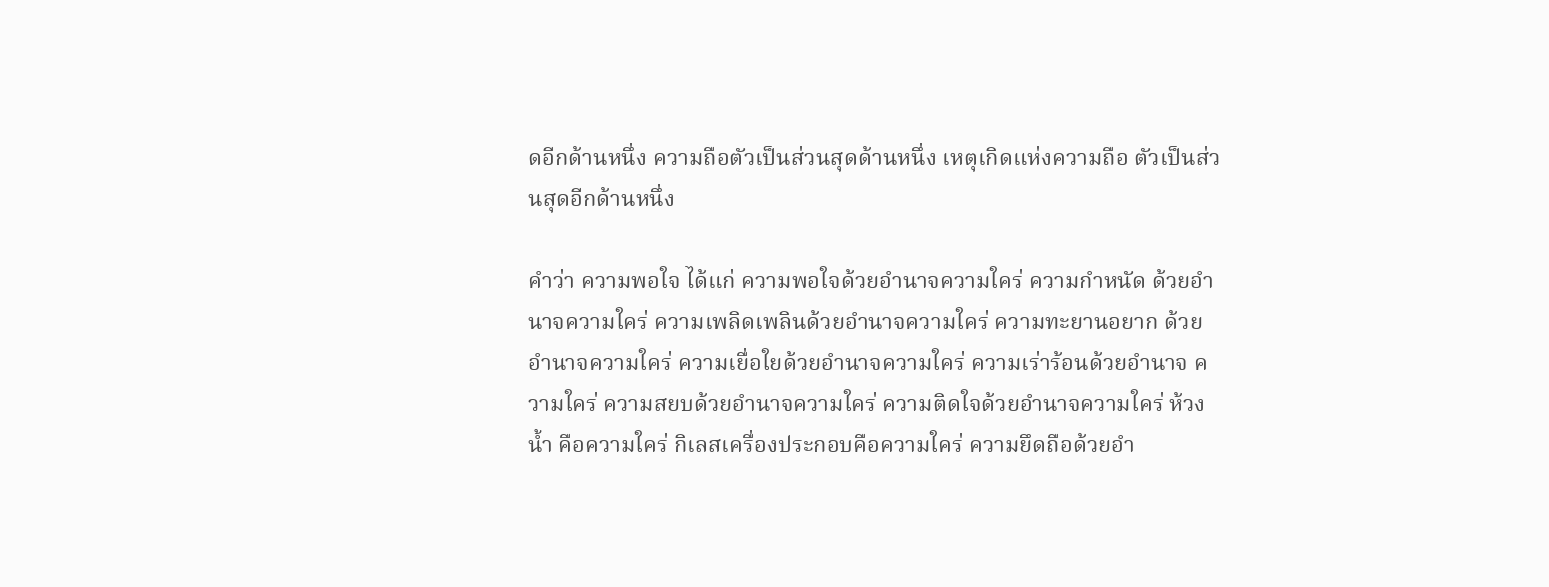ดอีกด้านหนึ่ง ความถือตัวเป็นส่วนสุดด้านหนึ่ง เหตุเกิดแห่งความถือ ตัวเป็นส่วนสุดอีกด้านหนึ่ง

คำว่า ความพอใจ ได้แก่ ความพอใจด้วยอำนาจความใคร่ ความกำหนัด ด้วยอำนาจความใคร่ ความเพลิดเพลินด้วยอำนาจความใคร่ ความทะยานอยาก ด้วยอำนาจความใคร่ ความเยื่อใยด้วยอำนาจความใคร่ ความเร่าร้อนด้วยอำนาจ ความใคร่ ความสยบด้วยอำนาจความใคร่ ความติดใจด้วยอำนาจความใคร่ ห้วงน้ำ คือความใคร่ กิเลสเครื่องประกอบคือความใคร่ ความยึดถือด้วยอำ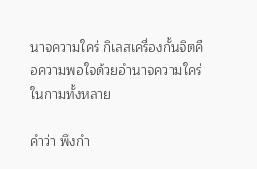นาจความใคร่ กิเลสเครื่องกั้นจิตคือความพอใจด้วยอำนาจความใคร่ในกามทั้งหลาย

คำว่า พึงกำ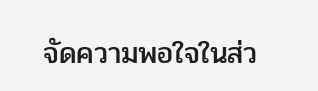จัดความพอใจในส่ว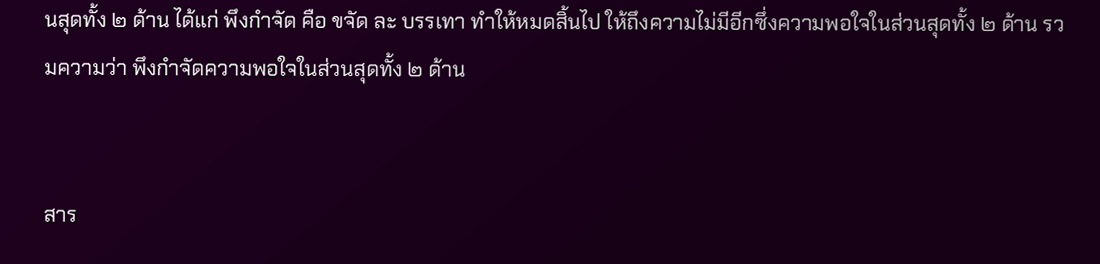นสุดทั้ง ๒ ด้าน ได้แก่ พึงกำจัด คือ ขจัด ละ บรรเทา ทำให้หมดสิ้นไป ให้ถึงความไม่มีอีกซึ่งความพอใจในส่วนสุดทั้ง ๒ ด้าน รวมความว่า พึงกำจัดความพอใจในส่วนสุดทั้ง ๒ ด้าน


สาร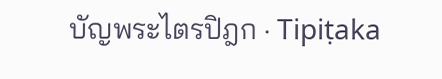บัญพระไตรปิฎก · Tipiṭaka